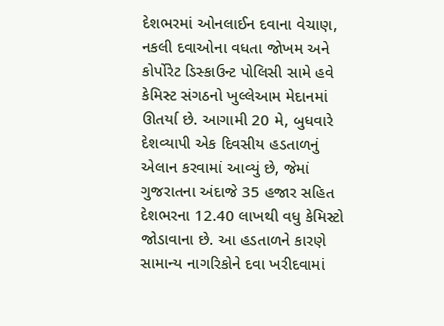દેશભરમાં ઓનલાઈન દવાના વેચાણ, નકલી દવાઓના વધતા જોખમ અને કોર્પોરેટ ડિસ્કાઉન્ટ પોલિસી સામે હવે કેમિસ્ટ સંગઠનો ખુલ્લેઆમ મેદાનમાં ઊતર્યા છે. આગામી 20 મે, બુધવારે દેશવ્યાપી એક દિવસીય હડતાળનું એલાન કરવામાં આવ્યું છે, જેમાં ગુજરાતના અંદાજે 35 હજાર સહિત દેશભરના 12.40 લાખથી વધુ કેમિસ્ટો જોડાવાના છે. આ હડતાળને કારણે સામાન્ય નાગરિકોને દવા ખરીદવામાં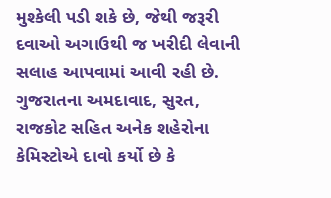મુશ્કેલી પડી શકે છે, જેથી જરૂરી દવાઓ અગાઉથી જ ખરીદી લેવાની સલાહ આપવામાં આવી રહી છે.
ગુજરાતના અમદાવાદ, સુરત, રાજકોટ સહિત અનેક શહેરોના કેમિસ્ટોએ દાવો કર્યો છે કે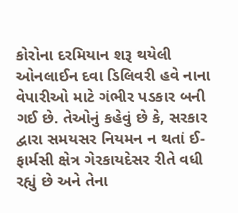કોરોના દરમિયાન શરૂ થયેલી ઓનલાઈન દવા ડિલિવરી હવે નાના વેપારીઓ માટે ગંભીર પડકાર બની ગઈ છે. તેઓનું કહેવું છે કે, સરકાર દ્વારા સમયસર નિયમન ન થતાં ઈ-ફાર્મસી ક્ષેત્ર ગેરકાયદેસર રીતે વધી રહ્યું છે અને તેના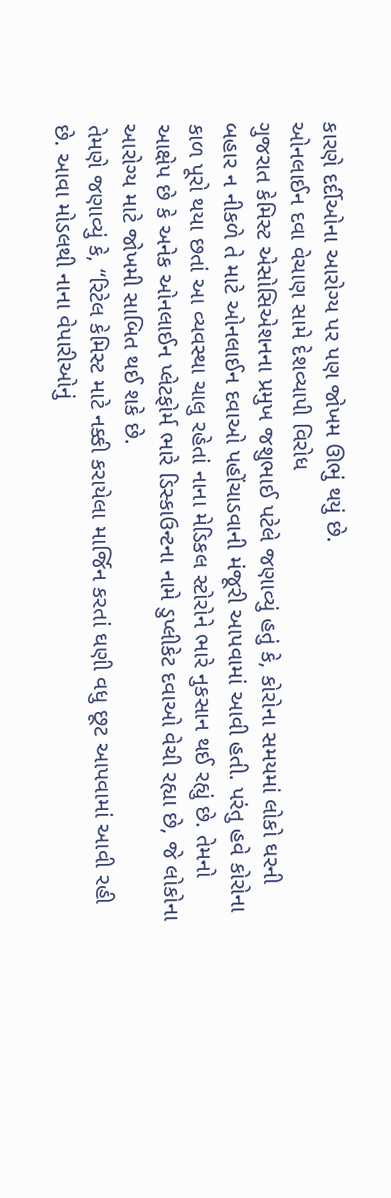કારણે દર્દીઓના આરોગ્ય પર પણ જોખમ ઊભું થયું છે.
ઓનલાઈન દવા વેચાણ સામે દેશવ્યાપી વિરોધ
ગુજરાત કેમિસ્ટ એસોસિએશનના પ્રમુખ જશુભાઈ પટેલે જણાવ્યું હતું કે, કોરોના સમયમાં લોકો ઘરની બહાર ન નીકળે તે માટે ઓનલાઈન દવાઓ પહોંચાડવાની મંજૂરી આપવામાં આવી હતી. પરંતુ હવે કોરોના કાળ પૂરો થયા છતાં આ વ્યવસ્થા ચાલુ રહેતાં નાના મેડિકલ સ્ટોરોને ભારે નુકસાન થઈ રહ્યું છે. તેમનો આક્ષેપ છે કે અનેક ઓનલાઈન પ્લેટફોર્મ ભારે ડિસ્કાઉન્ટના નામે ડુપ્લીકેટ દવાઓ વેચી રહ્યા છે, જે લોકોના આરોગ્ય માટે જોખમી સાબિત થઈ શકે છે.
તેમણે જણાવ્યું કે, “રિટેલ કેમિસ્ટ માટે નક્કી કરાયેલા માર્જિન કરતાં ઘણી વધુ છૂટ આપવામાં આવી રહી છે. આવા મોડલથી નાના વેપારીઓનું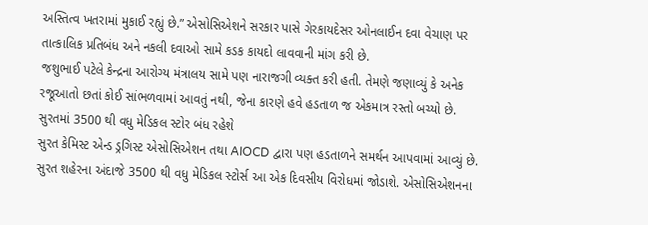અસ્તિત્વ ખતરામાં મુકાઈ રહ્યું છે.” એસોસિએશને સરકાર પાસે ગેરકાયદેસર ઓનલાઈન દવા વેચાણ પર તાત્કાલિક પ્રતિબંધ અને નકલી દવાઓ સામે કડક કાયદો લાવવાની માંગ કરી છે.
જશુભાઈ પટેલે કેન્દ્રના આરોગ્ય મંત્રાલય સામે પણ નારાજગી વ્યક્ત કરી હતી. તેમણે જણાવ્યું કે અનેક રજૂઆતો છતાં કોઈ સાંભળવામાં આવતું નથી, જેના કારણે હવે હડતાળ જ એકમાત્ર રસ્તો બચ્યો છે.
સુરતમાં 3500 થી વધુ મેડિકલ સ્ટોર બંધ રહેશે
સુરત કેમિસ્ટ એન્ડ ડ્રગિસ્ટ એસોસિએશન તથા AIOCD દ્વારા પણ હડતાળને સમર્થન આપવામાં આવ્યું છે. સુરત શહેરના અંદાજે 3500 થી વધુ મેડિકલ સ્ટોર્સ આ એક દિવસીય વિરોધમાં જોડાશે. એસોસિએશનના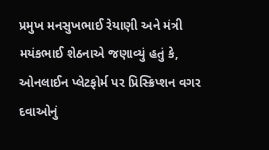પ્રમુખ મનસુખભાઈ રેયાણી અને મંત્રી મયંકભાઈ શેઠનાએ જણાવ્યું હતું કે, ઓનલાઈન પ્લેટફોર્મ પર પ્રિસ્ક્રિપ્શન વગર દવાઓનું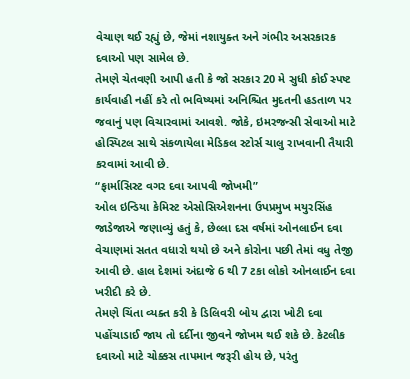વેચાણ થઈ રહ્યું છે, જેમાં નશાયુક્ત અને ગંભીર અસરકારક દવાઓ પણ સામેલ છે.
તેમણે ચેતવણી આપી હતી કે જો સરકાર 20 મે સુધી કોઈ સ્પષ્ટ કાર્યવાહી નહીં કરે તો ભવિષ્યમાં અનિશ્ચિત મુદતની હડતાળ પર જવાનું પણ વિચારવામાં આવશે. જોકે, ઇમરજન્સી સેવાઓ માટે હોસ્પિટલ સાથે સંકળાયેલા મેડિકલ સ્ટોર્સ ચાલુ રાખવાની તૈયારી કરવામાં આવી છે.
“ફાર્માસિસ્ટ વગર દવા આપવી જોખમી”
ઓલ ઇન્ડિયા કેમિસ્ટ એસોસિએશનના ઉપપ્રમુખ મયુરસિંહ જાડેજાએ જણાવ્યું હતું કે, છેલ્લા દસ વર્ષમાં ઓનલાઈન દવા વેચાણમાં સતત વધારો થયો છે અને કોરોના પછી તેમાં વધુ તેજી આવી છે. હાલ દેશમાં અંદાજે 6 થી 7 ટકા લોકો ઓનલાઈન દવા ખરીદી કરે છે.
તેમણે ચિંતા વ્યક્ત કરી કે ડિલિવરી બોય દ્વારા ખોટી દવા પહોંચાડાઈ જાય તો દર્દીના જીવને જોખમ થઈ શકે છે. કેટલીક દવાઓ માટે ચોક્કસ તાપમાન જરૂરી હોય છે, પરંતુ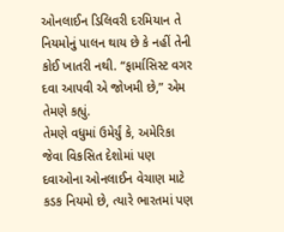ઓનલાઈન ડિલિવરી દરમિયાન તે નિયમોનું પાલન થાય છે કે નહીં તેની કોઈ ખાતરી નથી. “ફાર્માસિસ્ટ વગર દવા આપવી એ જોખમી છે,” એમ તેમણે કહ્યું.
તેમણે વધુમાં ઉમેર્યું કે, અમેરિકા જેવા વિકસિત દેશોમાં પણ દવાઓના ઓનલાઈન વેચાણ માટે કડક નિયમો છે, ત્યારે ભારતમાં પણ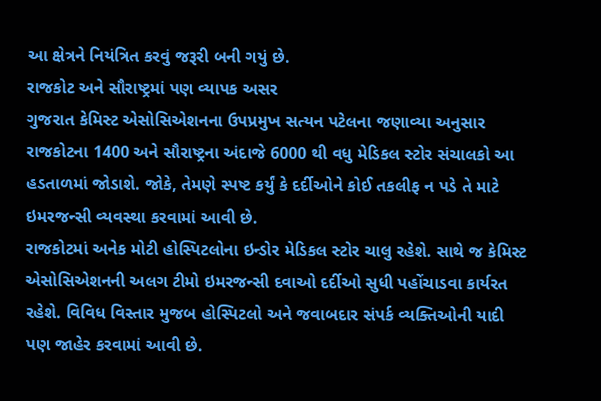આ ક્ષેત્રને નિયંત્રિત કરવું જરૂરી બની ગયું છે.
રાજકોટ અને સૌરાષ્ટ્રમાં પણ વ્યાપક અસર
ગુજરાત કેમિસ્ટ એસોસિએશનના ઉપપ્રમુખ સત્યન પટેલના જણાવ્યા અનુસાર રાજકોટના 1400 અને સૌરાષ્ટ્રના અંદાજે 6000 થી વધુ મેડિકલ સ્ટોર સંચાલકો આ હડતાળમાં જોડાશે. જોકે, તેમણે સ્પષ્ટ કર્યું કે દર્દીઓને કોઈ તકલીફ ન પડે તે માટે ઇમરજન્સી વ્યવસ્થા કરવામાં આવી છે.
રાજકોટમાં અનેક મોટી હોસ્પિટલોના ઇન્ડોર મેડિકલ સ્ટોર ચાલુ રહેશે. સાથે જ કેમિસ્ટ એસોસિએશનની અલગ ટીમો ઇમરજન્સી દવાઓ દર્દીઓ સુધી પહોંચાડવા કાર્યરત રહેશે. વિવિધ વિસ્તાર મુજબ હોસ્પિટલો અને જવાબદાર સંપર્ક વ્યક્તિઓની યાદી પણ જાહેર કરવામાં આવી છે.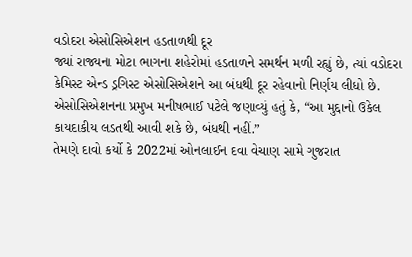વડોદરા એસોસિએશન હડતાળથી દૂર
જ્યાં રાજ્યના મોટા ભાગના શહેરોમાં હડતાળને સમર્થન મળી રહ્યું છે, ત્યાં વડોદરા કેમિસ્ટ એન્ડ ડ્રગિસ્ટ એસોસિએશને આ બંધથી દૂર રહેવાનો નિર્ણય લીધો છે. એસોસિએશનના પ્રમુખ મનીષભાઈ પટેલે જણાવ્યું હતું કે, “આ મુદ્દાનો ઉકેલ કાયદાકીય લડતથી આવી શકે છે, બંધથી નહીં.”
તેમણે દાવો કર્યો કે 2022માં ઓનલાઈન દવા વેચાણ સામે ગુજરાત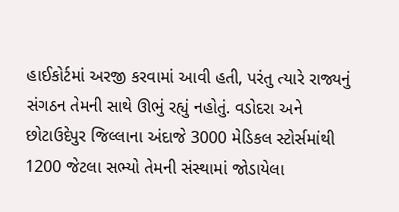હાઈકોર્ટમાં અરજી કરવામાં આવી હતી, પરંતુ ત્યારે રાજ્યનું સંગઠન તેમની સાથે ઊભું રહ્યું નહોતું. વડોદરા અને છોટાઉદેપુર જિલ્લાના અંદાજે 3000 મેડિકલ સ્ટોર્સમાંથી 1200 જેટલા સભ્યો તેમની સંસ્થામાં જોડાયેલા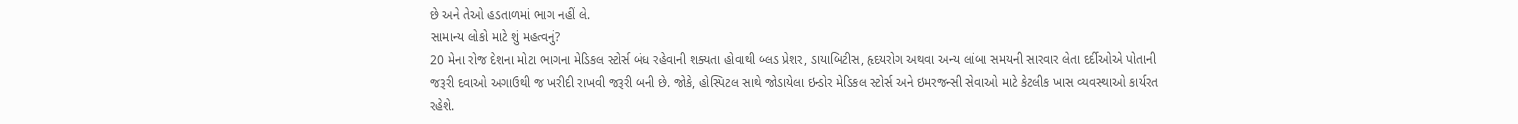છે અને તેઓ હડતાળમાં ભાગ નહીં લે.
સામાન્ય લોકો માટે શું મહત્વનું?
20 મેના રોજ દેશના મોટા ભાગના મેડિકલ સ્ટોર્સ બંધ રહેવાની શક્યતા હોવાથી બ્લડ પ્રેશર, ડાયાબિટીસ, હૃદયરોગ અથવા અન્ય લાંબા સમયની સારવાર લેતા દર્દીઓએ પોતાની જરૂરી દવાઓ અગાઉથી જ ખરીદી રાખવી જરૂરી બની છે. જોકે, હોસ્પિટલ સાથે જોડાયેલા ઇન્ડોર મેડિકલ સ્ટોર્સ અને ઇમરજન્સી સેવાઓ માટે કેટલીક ખાસ વ્યવસ્થાઓ કાર્યરત રહેશે.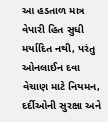આ હડતાળ માત્ર વેપારી હિત સુધી મર્યાદિત નથી, પરંતુ ઓનલાઈન દવા વેચાણ માટે નિયમન, દર્દીઓની સુરક્ષા અને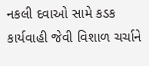નકલી દવાઓ સામે કડક કાર્યવાહી જેવી વિશાળ ચર્ચાને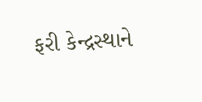ફરી કેન્દ્રસ્થાને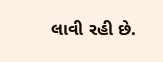લાવી રહી છે.